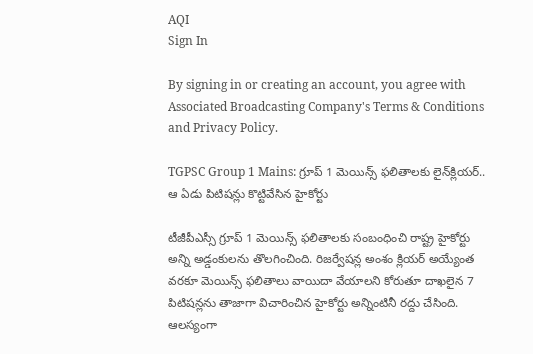AQI
Sign In

By signing in or creating an account, you agree with Associated Broadcasting Company's Terms & Conditions and Privacy Policy.

TGPSC Group 1 Mains: గ్రూప్‌ 1 మెయిన్స్‌ ఫలితాలకు లైన్‌క్లియర్‌.. ఆ ఏడు పిటిషన్లు కొట్టివేసిన హైకోర్టు

టీజీపీఎస్సీ గ్రూప్ 1 మెయిన్స్ ఫలితాలకు సంబంధించి రాష్ట్ర హైకోర్టు అన్ని అడ్డంకులను తొలగించింది. రిజర్వేషన్ల అంశం క్లియర్ అయ్యేంత వరకూ మెయిన్స్ ఫలితాలు వాయిదా వేయాలని కోరుతూ దాఖలైన 7 పిటిషన్లను తాజాగా విచారించిన హైకోర్టు అన్నింటినీ రద్దు చేసింది. ఆలస్యంగా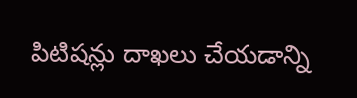పిటిషన్లు దాఖలు చేయడాన్ని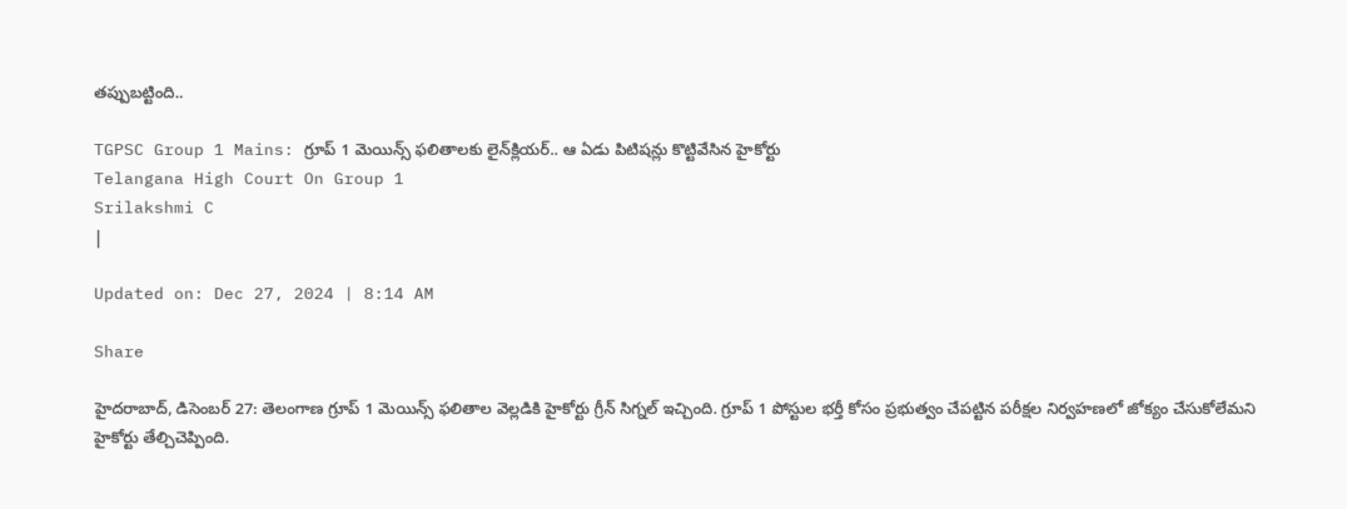తప్పుబట్టింది..

TGPSC Group 1 Mains: గ్రూప్‌ 1 మెయిన్స్‌ ఫలితాలకు లైన్‌క్లియర్‌.. ఆ ఏడు పిటిషన్లు కొట్టివేసిన హైకోర్టు
Telangana High Court On Group 1
Srilakshmi C
|

Updated on: Dec 27, 2024 | 8:14 AM

Share

హైదరాబాద్‌, డిసెంబర్ 27: తెలంగాణ గ్రూప్‌ 1 మెయిన్స్‌ ఫలితాల వెల్లడికి హైకోర్టు గ్రీన్‌ సిగ్నల్‌ ఇచ్చింది. గ్రూప్‌ 1 పోస్టుల భర్తీ కోసం ప్రభుత్వం చేపట్టిన పరీక్షల నిర్వహణలో జోక్యం చేసుకోలేమని హైకోర్టు తేల్చిచెప్పింది.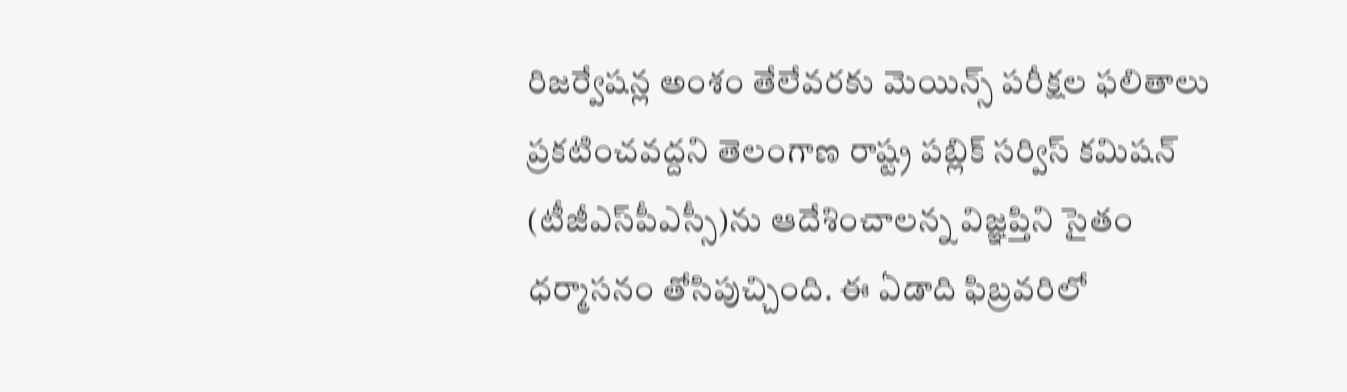రిజర్వేషన్ల అంశం తేలేవరకు మెయిన్స్‌ పరీక్షల ఫలితాలు ప్రకటించవద్దని తెలంగాణ రాష్ట్ర పబ్లిక్‌ సర్విస్‌ కమిషన్‌ (టీజీఎస్‌పీఎస్సీ)ను ఆదేశించాలన్న విజ్ఞప్తిని సైతం ధర్మాసనం తోసిపుచ్చింది. ఈ ఏడాది ఫిబ్రవరిలో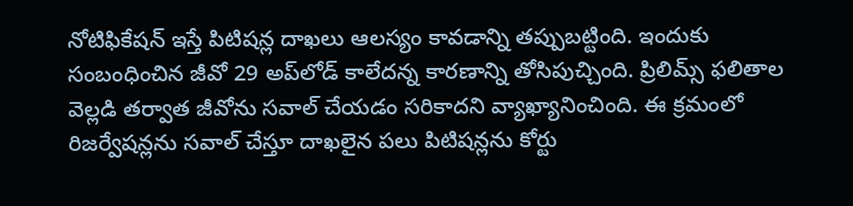నోటిఫికేషన్‌ ఇస్తే పిటిషన్ల దాఖలు ఆలస్యం కావడాన్ని తప్పుబట్టింది. ఇందుకు సంబంధించిన జీవో 29 అప్‌లోడ్‌ కాలేదన్న కారణాన్ని తోసిపుచ్చింది. ప్రిలిమ్స్‌ ఫలితాల వెల్లడి తర్వాత జీవోను సవాల్‌ చేయడం సరికాదని వ్యాఖ్యానించింది. ఈ క్రమంలో రిజర్వేషన్లను సవాల్‌ చేస్తూ దాఖలైన పలు పిటిషన్లను కోర్టు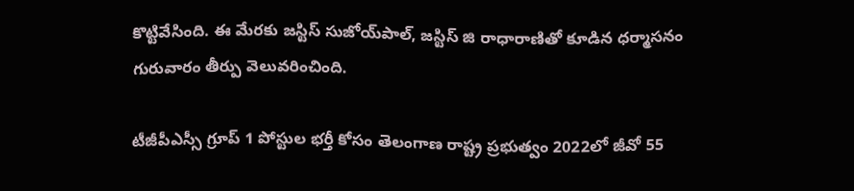కొట్టివేసింది. ఈ మేరకు జస్టిస్‌ సుజోయ్‌పాల్, జస్టిస్‌ జి రాధారాణితో కూడిన ధర్మాసనం గురువారం తీర్పు వెలువరించింది.

టీజీపీఎస్సీ గ్రూప్‌ 1 పోస్టుల భర్తీ కోసం తెలంగాణ రాష్ట్ర ప్రభుత్వం 2022లో జీవో 55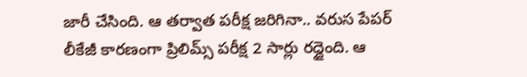జారీ చేసింది. ఆ తర్వాత పరీక్ష జరిగినా.. వరుస పేపర్‌ లీకేజీ కారణంగా ప్రిలిమ్స్‌ పరీక్ష 2 సార్లు రద్దైంది. ఆ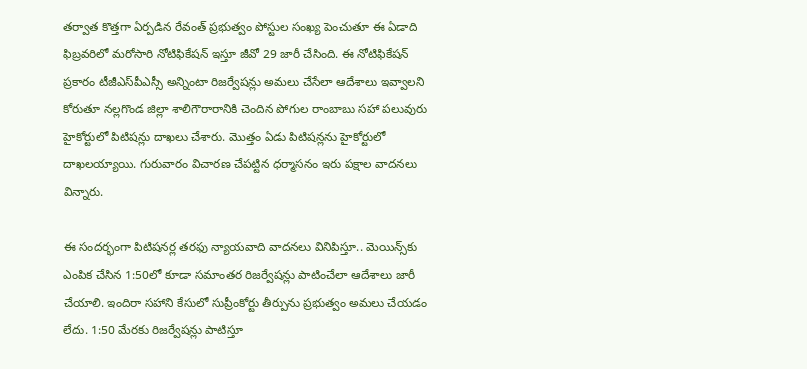తర్వాత కొత్తగా ఏర్పడిన రేవంత్‌ ప్రభుత్వం పోస్టుల సంఖ్య పెంచుతూ ఈ ఏడాది ఫిబ్రవరిలో మరోసారి నోటిఫికేషన్‌ ఇస్తూ జీవో 29 జారీ చేసింది. ఈ నోటిఫికేషన్‌ ప్రకారం టీజీఎస్‌పీఎస్సీ అన్నింటా రిజర్వేషన్లు అమలు చేసేలా ఆదేశాలు ఇవ్వాలని కోరుతూ నల్లగొండ జిల్లా శాలిగౌరారానికి చెందిన పోగుల రాంబాబు సహా పలువురు హైకోర్టులో పిటిషన్లు దాఖలు చేశారు. మొత్తం ఏడు పిటిషన్లను హైకోర్టులో దాఖలయ్యాయి. గురువారం విచారణ చేపట్టిన ధర్మాసనం ఇరు పక్షాల వాదనలు విన్నారు.

ఈ సందర్భంగా పిటిషనర్ల తరఫు న్యాయవాది వాదనలు వినిపిస్తూ.. మెయిన్స్‌కు ఎంపిక చేసిన 1:50లో కూడా సమాంతర రిజర్వేషన్లు పాటించేలా ఆదేశాలు జారీ చేయాలి. ఇందిరా సహాని కేసులో సుప్రీంకోర్టు తీర్పును ప్రభుత్వం అమలు చేయడం లేదు. 1:50 మేరకు రిజర్వేషన్లు పాటిస్తూ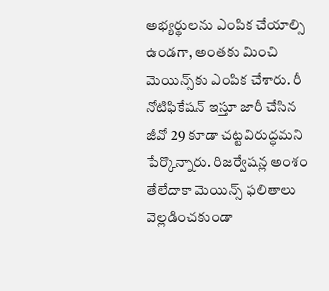అభ్యర్థులను ఎంపిక చేయాల్సి ఉండగా, అంతకు మించి మెయిన్స్‌కు ఎంపిక చేశారు. రీ నోటిఫికేషన్‌ ఇస్తూ జారీ చేసిన జీవో 29 కూడా చట్టవిరుద్ధమని పేర్కొన్నారు. రిజర్వేషన్ల అంశం తేలేదాకా మెయిన్స్‌ ఫలితాలు వెల్లడించకుండా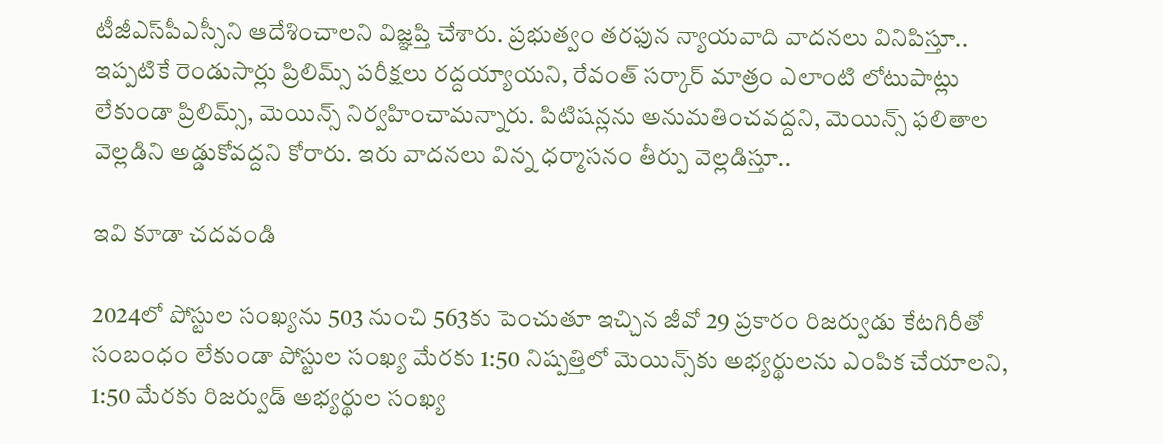టీజీఎస్‌పీఎస్సీని ఆదేశించాలని విజ్ఞప్తి చేశారు. ప్రభుత్వం తరఫున న్యాయవాది వాదనలు వినిపిస్తూ.. ఇప్పటికే రెండుసార్లు ప్రిలిమ్స్‌ పరీక్షలు రద్దయ్యాయని, రేవంత్‌ సర్కార్‌ మాత్రం ఎలాంటి లోటుపాట్లు లేకుండా ప్రిలిమ్స్, మెయిన్స్‌ నిర్వహించామన్నారు. పిటిషన్లను అనుమతించవద్దని, మెయిన్స్‌ ఫలితాల వెల్లడిని అడ్డుకోవద్దని కోరారు. ఇరు వాదనలు విన్న ధర్మాసనం తీర్పు వెల్లడిస్తూ..

ఇవి కూడా చదవండి

2024లో పోస్టుల సంఖ్యను 503 నుంచి 563కు పెంచుతూ ఇచ్చిన జీవో 29 ప్రకారం రిజర్వుడు కేటగిరీతో సంబంధం లేకుండా పోస్టుల సంఖ్య మేరకు 1:50 నిష్పత్తిలో మెయిన్స్‌కు అభ్యర్థులను ఎంపిక చేయాలని, 1:50 మేరకు రిజర్వుడ్‌ అభ్యర్థుల సంఖ్య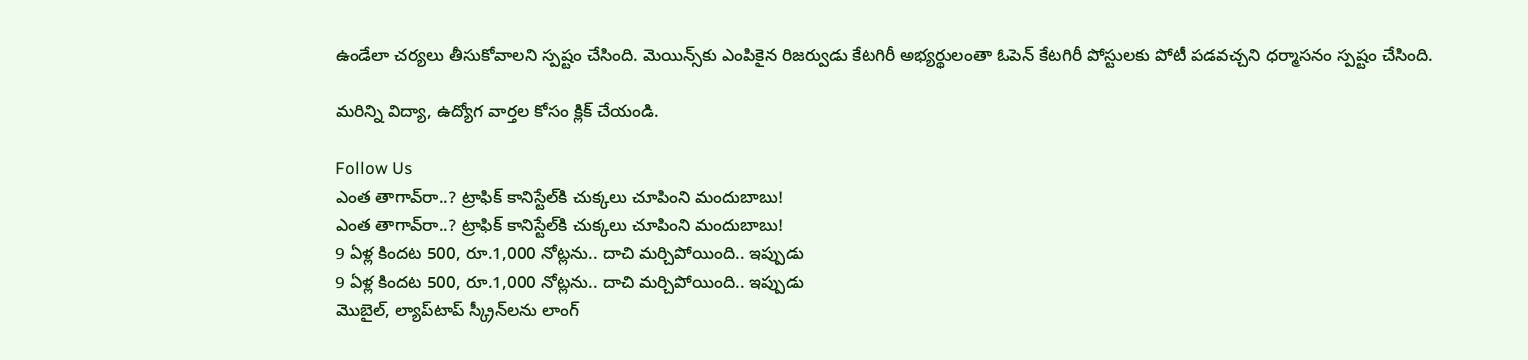ఉండేలా చర్యలు తీసుకోవాలని స్పష్టం చేసింది. మెయిన్స్‌కు ఎంపికైన రిజర్వుడు కేటగిరీ అభ్యర్థులంతా ఓపెన్‌ కేటగిరీ పోస్టులకు పోటీ పడవచ్చని ధర్మాసనం స్పష్టం చేసింది.

మరిన్ని విద్యా, ఉద్యోగ వార్తల కోసం క్లిక్‌ చేయండి.

Follow Us
ఎంత తాగావ్‌రా..? ట్రాఫిక్ కానిస్టేల్‌కి చుక్కలు చూపింని మందుబాబు!
ఎంత తాగావ్‌రా..? ట్రాఫిక్ కానిస్టేల్‌కి చుక్కలు చూపింని మందుబాబు!
9 ఏళ్ల కిందట 500, రూ.1,000 నోట్లను.. దాచి మర్చిపోయింది.. ఇప్పుడు
9 ఏళ్ల కిందట 500, రూ.1,000 నోట్లను.. దాచి మర్చిపోయింది.. ఇప్పుడు
మొబైల్, ల్యాప్‌టాప్ స్క్రీన్‌లను లాంగ్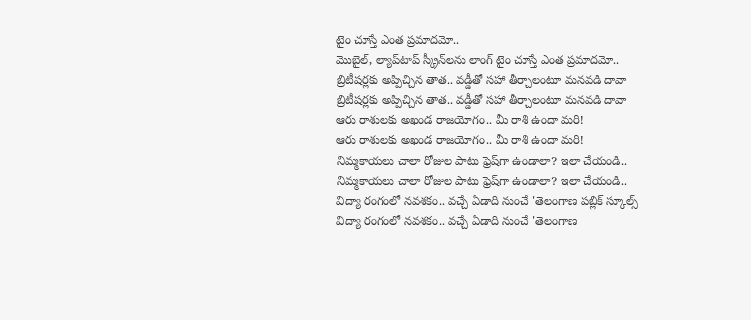టైం చూస్తే ఎంత ప్రమాదమో..
మొబైల్, ల్యాప్‌టాప్ స్క్రీన్‌లను లాంగ్ టైం చూస్తే ఎంత ప్రమాదమో..
బ్రిటీషర్లకు అప్పిచ్చిన తాత.. వడ్డీతో సహా తీర్చాలంటూ మనవడి దావా
బ్రిటీషర్లకు అప్పిచ్చిన తాత.. వడ్డీతో సహా తీర్చాలంటూ మనవడి దావా
ఆరు రాశులకు అఖండ రాజయోగం.. మీ రాశి ఉందా మరి!
ఆరు రాశులకు అఖండ రాజయోగం.. మీ రాశి ఉందా మరి!
నిమ్మకాయలు చాలా రోజుల పాటు ఫ్రెష్‌గా ఉండాలా? ఇలా చేయండి..
నిమ్మకాయలు చాలా రోజుల పాటు ఫ్రెష్‌గా ఉండాలా? ఇలా చేయండి..
విద్యా రంగంలో నవశకం.. వచ్చే ఏడాది నుంచే 'తెలంగాణ పబ్లిక్ స్కూల్స్
విద్యా రంగంలో నవశకం.. వచ్చే ఏడాది నుంచే 'తెలంగాణ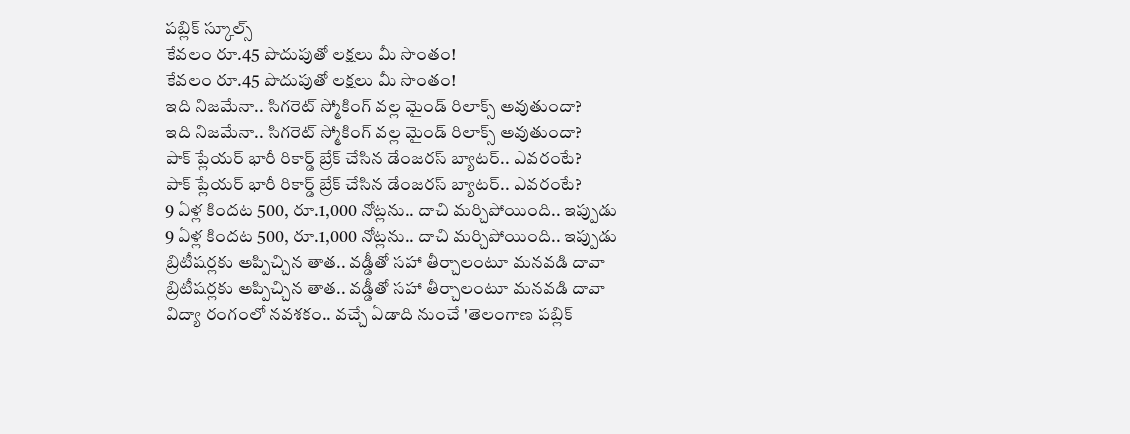పబ్లిక్ స్కూల్స్
కేవలం రూ.45 పొదుపుతో లక్షలు మీ సొంతం!
కేవలం రూ.45 పొదుపుతో లక్షలు మీ సొంతం!
ఇది నిజమేనా.. సిగరెట్ స్మోకింగ్‌ వల్ల మైండ్ రిలాక్స్‌ అవుతుందా?
ఇది నిజమేనా.. సిగరెట్ స్మోకింగ్‌ వల్ల మైండ్ రిలాక్స్‌ అవుతుందా?
పాక్ ప్లేయర్ భారీ రికార్డ్ బ్రేక్ చేసిన డేంజరస్ బ్యాటర్.. ఎవరంటే?
పాక్ ప్లేయర్ భారీ రికార్డ్ బ్రేక్ చేసిన డేంజరస్ బ్యాటర్.. ఎవరంటే?
9 ఏళ్ల కిందట 500, రూ.1,000 నోట్లను.. దాచి మర్చిపోయింది.. ఇప్పుడు
9 ఏళ్ల కిందట 500, రూ.1,000 నోట్లను.. దాచి మర్చిపోయింది.. ఇప్పుడు
బ్రిటీషర్లకు అప్పిచ్చిన తాత.. వడ్డీతో సహా తీర్చాలంటూ మనవడి దావా
బ్రిటీషర్లకు అప్పిచ్చిన తాత.. వడ్డీతో సహా తీర్చాలంటూ మనవడి దావా
విద్యా రంగంలో నవశకం.. వచ్చే ఏడాది నుంచే 'తెలంగాణ పబ్లిక్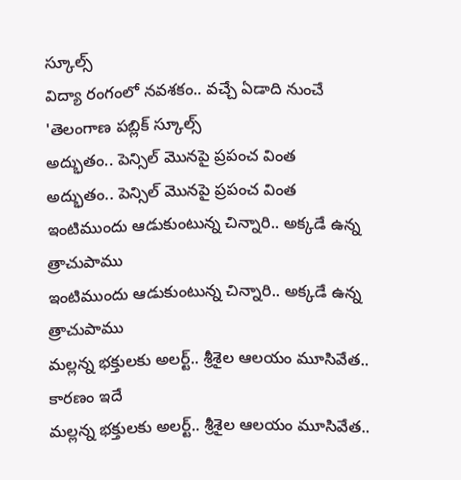స్కూల్స్
విద్యా రంగంలో నవశకం.. వచ్చే ఏడాది నుంచే 'తెలంగాణ పబ్లిక్ స్కూల్స్
అద్భుతం.. పెన్సిల్‌ మొనపై ప్రపంచ వింత
అద్భుతం.. పెన్సిల్‌ మొనపై ప్రపంచ వింత
ఇంటిముందు ఆడుకుంటున్న చిన్నారి.. అక్కడే ఉన్న త్రాచుపాము
ఇంటిముందు ఆడుకుంటున్న చిన్నారి.. అక్కడే ఉన్న త్రాచుపాము
మల్లన్న భక్తులకు అలర్ట్‌.. శ్రీశైల ఆలయం మూసివేత.. కారణం ఇదే
మల్లన్న భక్తులకు అలర్ట్‌.. శ్రీశైల ఆలయం మూసివేత..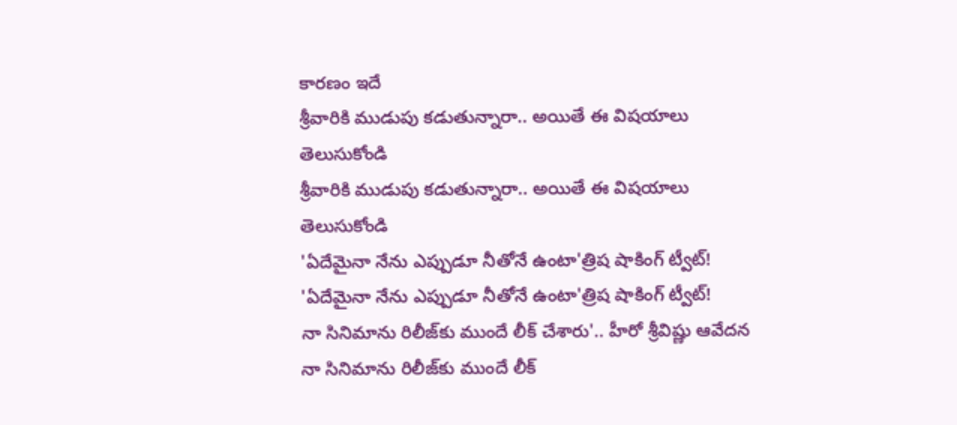కారణం ఇదే
శ్రీవారికి ముడుపు కడుతున్నారా.. అయితే ఈ విషయాలు తెలుసుకోండి
శ్రీవారికి ముడుపు కడుతున్నారా.. అయితే ఈ విషయాలు తెలుసుకోండి
'ఏదేమైనా నేను ఎప్పుడూ నీతోనే ఉంటా'త్రిష షాకింగ్ ట్వీట్!
'ఏదేమైనా నేను ఎప్పుడూ నీతోనే ఉంటా'త్రిష షాకింగ్ ట్వీట్!
నా సినిమాను రిలీజ్‌కు ముందే లీక్ చేశారు'.. హీరో శ్రీవిష్ణు ఆవేదన
నా సినిమాను రిలీజ్‌కు ముందే లీక్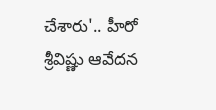చేశారు'.. హీరో శ్రీవిష్ణు ఆవేదన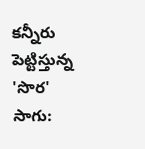కన్నీరు పెట్టిస్తున్న 'సొర' సాగు: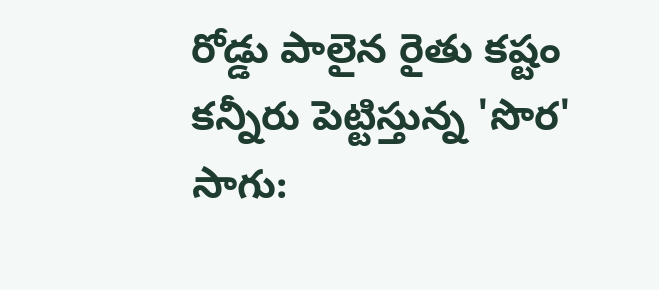రోడ్డు పాలైన రైతు కష్టం
కన్నీరు పెట్టిస్తున్న 'సొర' సాగు: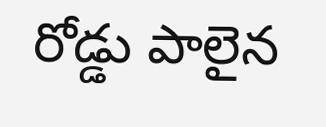రోడ్డు పాలైన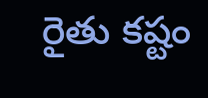రైతు కష్టం